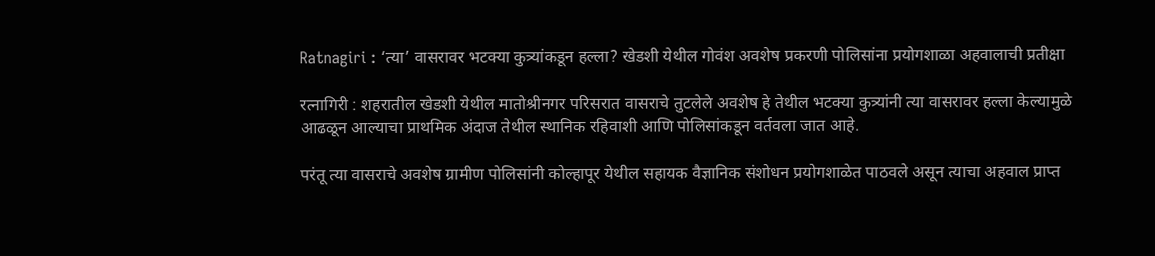Ratnagiri : ‘त्या’ वासरावर भटक्या कुत्र्यांकडून हल्ला? खेडशी येथील गोवंश अवशेष प्रकरणी पोलिसांना प्रयोगशाळा अहवालाची प्रतीक्षा

रत्नागिरी : शहरातील खेडशी येथील मातोश्रीनगर परिसरात वासराचे तुटलेले अवशेष हे तेथील भटक्या कुत्र्यांनी त्या वासरावर हल्ला केल्यामुळे आढळून आल्याचा प्राथमिक अंदाज तेथील स्थानिक रहिवाशी आणि पोलिसांकडून वर्तवला जात आहे.

परंतू त्या वासराचे अवशेष ग्रामीण पोलिसांनी कोल्हापूर येथील सहायक वैज्ञानिक संशोधन प्रयोगशाळेत पाठवले असून त्याचा अहवाल प्राप्त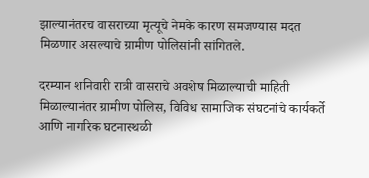झाल्यानंतरच वासराच्या मृत्यूचे नेमके कारण समजण्यास मदत मिळणार असल्याचे ग्रामीण पोलिसांनी सांगितले.

दरम्यान शनिवारी रात्री वासराचे अवशेष मिळाल्याची माहिती मिळाल्यानंतर ग्रामीण पोलिस, विविध सामाजिक संघटनांचे कार्यकर्ते आणि नागरिक घटनास्थळी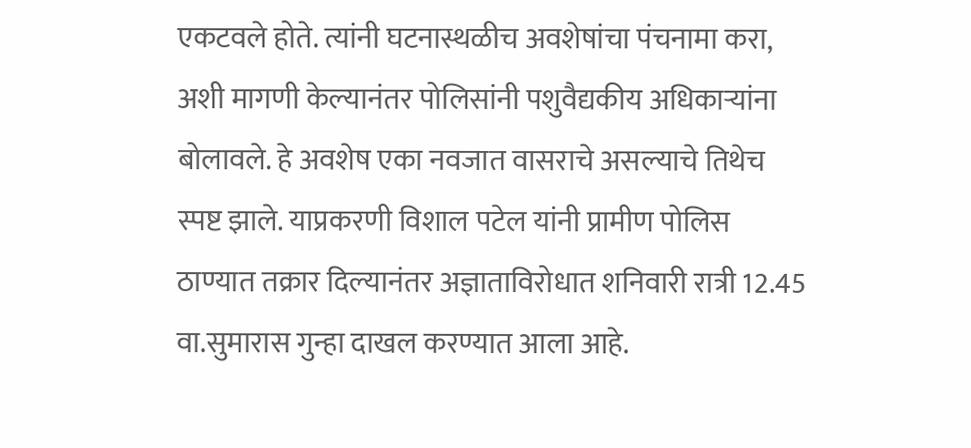एकटवले होते. त्यांनी घटनास्थळीच अवशेषांचा पंचनामा करा, अशी मागणी केल्यानंतर पोलिसांनी पशुवैद्यकीय अधिकार्‍यांना बोलावले. हे अवशेष एका नवजात वासराचे असल्याचे तिथेच स्पष्ट झाले. याप्रकरणी विशाल पटेल यांनी प्रामीण पोलिस ठाण्यात तक्रार दिल्यानंतर अज्ञाताविरोधात शनिवारी रात्री 12.45 वा.सुमारास गुन्हा दाखल करण्यात आला आहे.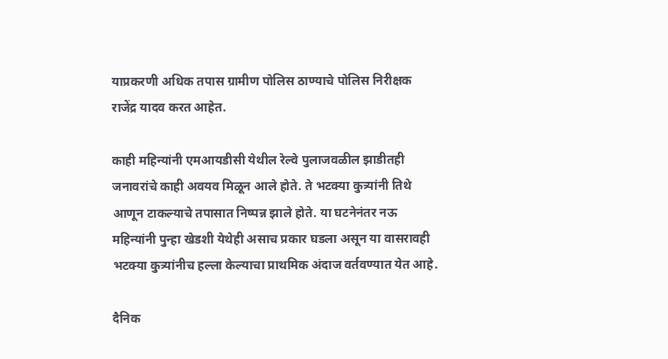याप्रकरणी अधिक तपास ग्रामीण पोलिस ठाण्याचे पोलिस निरीक्षक राजेंद्र यादव करत आहेत.

काही महिन्यांनी एमआयडीसी येथील रेल्वे पुलाजवळील झाडीतही जनावरांचे काही अवयव मिळून आले होते. ते भटक्या कुत्र्यांनी तिथे आणून टाकल्याचे तपासात निष्पन्न झाले होते. या घटनेनंतर नऊ महिन्यांनी पुन्हा खेडशी येथेही असाच प्रकार घडला असून या वासरावही भटक्या कुत्र्यांनीच हल्ला केल्याचा प्राथमिक अंदाज वर्तवण्यात येत आहे.

दैनिक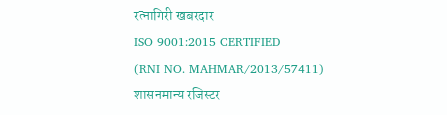रत्नागिरी खबरदार
ISO 9001:2015 CERTIFIED
(RNI NO. MAHMAR/2013/57411)
शासनमान्य रजिस्टर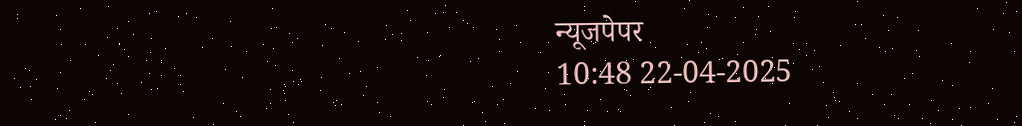न्यूजपेपर
10:48 22-04-2025